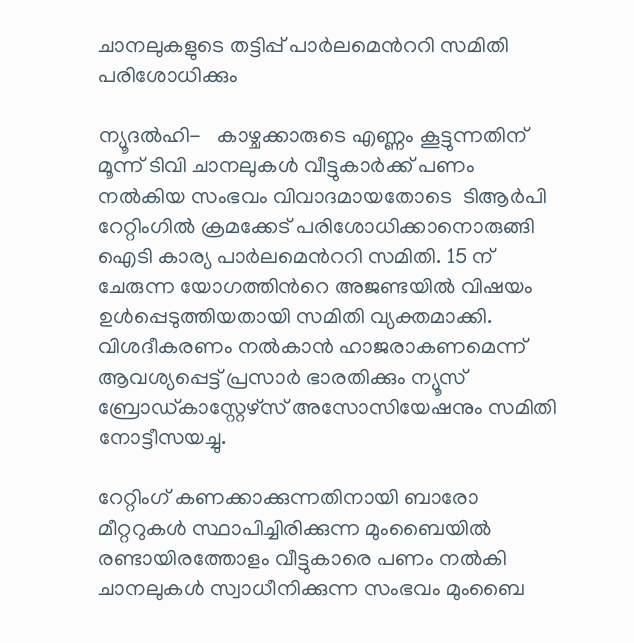ചാനലുകളുടെ തട്ടിപ്പ് പാർലമെന്‍ററി സമിതി പരിശോധിക്കും

ന്യൂദല്‍ഹി-   കാഴ്ചക്കാരുടെ എണ്ണം കൂട്ടുന്നതിന് മൂന്ന് ടിവി ചാനലുകള്‍ വീട്ടുകാർക്ക് പണം നല്‍കിയ സംഭവം വിവാദമായതോടെ  ടിആർപി റേറ്റിംഗിൽ ക്രമക്കേട് പരിശോധിക്കാനൊരുങ്ങി ഐടി കാര്യ പാർലമെന്‍ററി സമിതി. 15 ന് ചേരുന്ന യോഗത്തിന്‍റെ അജണ്ടയിൽ വിഷയം ഉൾപ്പെടുത്തിയതായി സമിതി വ്യക്തമാക്കി.  വിശദീകരണം നല്‍കാന്‍ ഹാജരാകണമെന്ന് ആവശ്യപ്പെട്ട് പ്രസാർ ഭാരതിക്കും ന്യൂസ് ബ്രോഡ്കാസ്റ്റേഴ്സ് അസോസിയേഷനും സമിതി നോട്ടീസയച്ചു.

റേറ്റിംഗ് കണക്കാക്കുന്നതിനായി ബാരോ മീറ്ററുകള്‍ സ്ഥാപിച്ചിരിക്കുന്ന മുംബൈയില്‍ രണ്ടായിരത്തോളം വീട്ടുകാരെ പണം നല്‍കി ചാനലുകള്‍ സ്വാധീനിക്കുന്ന സംഭവം മുംബൈ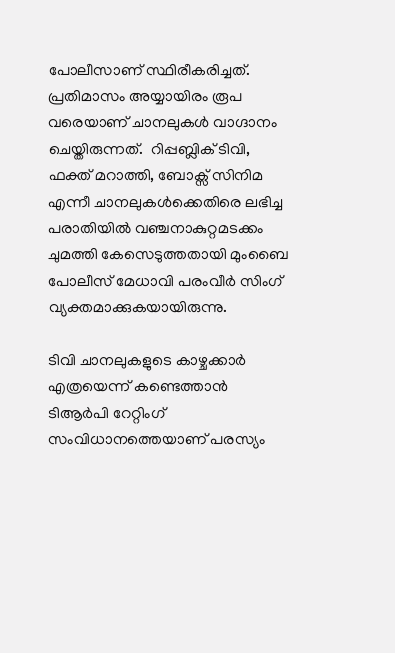പോലീസാണ് സ്ഥിരീകരിച്ചത്.  പ്രതിമാസം അയ്യായിരം രൂപ വരെയാണ് ചാനലുകള്‍ വാഗ്ദാനം ചെയ്തിരുന്നത്.  റിപ്പബ്ലിക് ടിവി,  ഫക്ത് മറാത്തി, ബോക്സ് സിനിമ എന്നീ ചാനലുകള്‍ക്കെതിരെ ലഭിച്ച പരാതിയില്‍ വഞ്ചനാകുറ്റമടക്കം ചുമത്തി കേസെടുത്തതായി മുംബൈ പോലീസ് മേധാവി പരംവീര്‍ സിംഗ് വ്യക്തമാക്കുകയായിരുന്നു.

ടിവി ചാനലുകളുടെ കാഴ്ചക്കാർ എത്രയെന്ന് കണ്ടെത്താൻ ടിആർപി റേറ്റിംഗ് സംവിധാനത്തെയാണ് പരസ്യം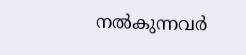നൽകുന്നവർ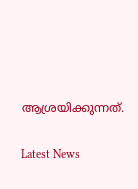ആശ്രയിക്കുന്നത്.

Latest News